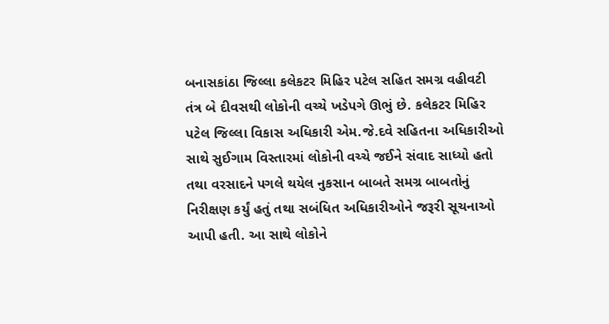બનાસકાંઠા જિલ્લા કલેકટર મિહિર પટેલ સહિત સમગ્ર વહીવટી તંત્ર બે દીવસથી લોકોની વચ્ચે ખડેપગે ઊભું છે. કલેકટર મિહિર પટેલ જિલ્લા વિકાસ અધિકારી એમ.જે.દવે સહિતના અધિકારીઓ સાથે સુઈગામ વિસ્તારમાં લોકોની વચ્ચે જઈને સંવાદ સાધ્યો હતો તથા વરસાદને પગલે થયેલ નુકસાન બાબતે સમગ્ર બાબતોનું નિરીક્ષણ કર્યું હતું તથા સબંધિત અધિકારીઓને જરૂરી સૂચનાઓ આપી હતી. આ સાથે લોકોને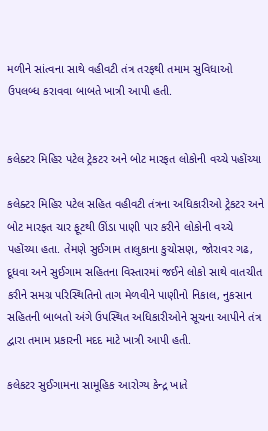મળીને સાંત્વના સાથે વહીવટી તંત્ર તરફથી તમામ સુવિધાઓ ઉપલબ્ધ કરાવવા બાબતે ખાત્રી આપી હતી.


કલેક્ટર મિહિર પટેલ ટ્રેકટર અને બોટ મારફત લોકોની વચ્ચે પહોંચ્યા

કલેક્ટર મિહિર પટેલ સહિત વહીવટી તંત્રના અધિકારીઓ ટ્રેકટર અને બોટ મારફત ચાર ફૂટથી ઊંડા પાણી પાર કરીને લોકોની વચ્ચે પહોંચ્યા હતા. તેમણે સુઈગામ તાલુકાના કુચોસણ, જોરાવર ગઢ, દૂધવા અને સુઈગામ સહિતના વિસ્તારમાં જઈને લોકો સાથે વાતચીત કરીને સમગ્ર પરિસ્થિતિનો તાગ મેળવીને પાણીનો નિકાલ, નુકસાન સહિતની બાબતો અંગે ઉપસ્થિત અધિકારીઓને સૂચના આપીને તંત્ર દ્વારા તમામ પ્રકારની મદદ માટે ખાત્રી આપી હતી.

કલેકટર સુઈગામના સામૂહિક આરોગ્ય કેન્દ્ર ખાતે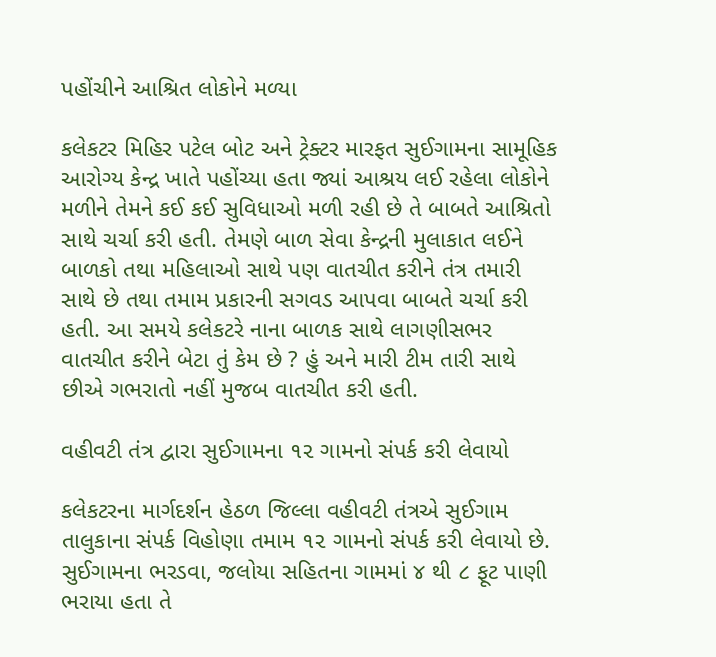પહોંચીને આશ્રિત લોકોને મળ્યા

કલેકટર મિહિર પટેલ બોટ અને ટ્રેક્ટર મારફત સુઈગામના સામૂહિક આરોગ્ય કેન્દ્ર ખાતે પહોંચ્યા હતા જ્યાં આશ્રય લઈ રહેલા લોકોને મળીને તેમને કઈ કઈ સુવિધાઓ મળી રહી છે તે બાબતે આશ્રિતો સાથે ચર્ચા કરી હતી. તેમણે બાળ સેવા કેન્દ્રની મુલાકાત લઈને બાળકો તથા મહિલાઓ સાથે પણ વાતચીત કરીને તંત્ર તમારી સાથે છે તથા તમામ પ્રકારની સગવડ આપવા બાબતે ચર્ચા કરી હતી. આ સમયે કલેકટરે નાના બાળક સાથે લાગણીસભર વાતચીત કરીને બેટા તું કેમ છે ? હું અને મારી ટીમ તારી સાથે છીએ ગભરાતો નહીં મુજબ વાતચીત કરી હતી.

વહીવટી તંત્ર દ્વારા સુઈગામના ૧૨ ગામનો સંપર્ક કરી લેવાયો

કલેકટરના માર્ગદર્શન હેઠળ જિલ્લા વહીવટી તંત્રએ સુઈગામ તાલુકાના સંપર્ક વિહોણા તમામ ૧૨ ગામનો સંપર્ક કરી લેવાયો છે. સુઈગામના ભરડવા, જલોયા સહિતના ગામમાં ૪ થી ૮ ફૂટ પાણી ભરાયા હતા તે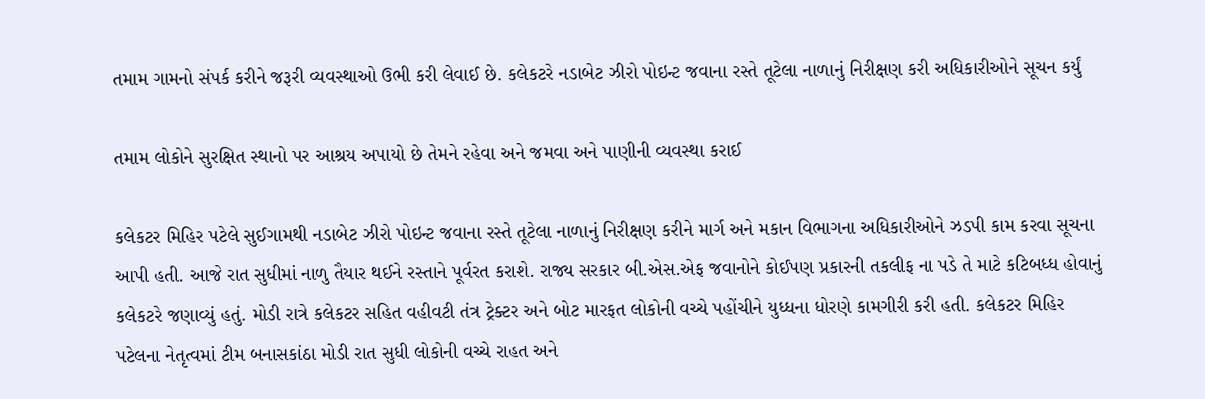તમામ ગામનો સંપર્ક કરીને જરૂરી વ્યવસ્થાઓ ઉભી કરી લેવાઈ છે. કલેકટરે નડાબેટ ઝીરો પોઇન્ટ જવાના રસ્તે તૂટેલા નાળાનું નિરીક્ષણ કરી અધિકારીઓને સૂચન કર્યું

તમામ લોકોને સુરક્ષિત સ્થાનો પર આશ્રય અપાયો છે તેમને રહેવા અને જમવા અને પાણીની વ્યવસ્થા કરાઈ

કલેકટર મિહિર પટેલે સુઈગામથી નડાબેટ ઝીરો પોઇન્ટ જવાના રસ્તે તૂટેલા નાળાનું નિરીક્ષણ કરીને માર્ગ અને મકાન વિભાગના અધિકારીઓને ઝડપી કામ કરવા સૂચના આપી હતી. આજે રાત સુધીમાં નાળુ તૈયાર થઈને રસ્તાને પૂર્વરત કરાશે. રાજ્ય સરકાર બી.એસ.એફ જવાનોને કોઈપણ પ્રકારની તકલીફ ના પડે તે માટે કટિબધ્ધ હોવાનું કલેકટરે જણાવ્યું હતું. મોડી રાત્રે કલેકટર સહિત વહીવટી તંત્ર ટ્રેક્ટર અને બોટ મારફત લોકોની વચ્ચે પહોંચીને યુધ્ધના ધોરણે કામગીરી કરી હતી. કલેકટર મિહિર પટેલના નેતૃત્વમાં ટીમ બનાસકાંઠા મોડી રાત સુધી લોકોની વચ્ચે રાહત અને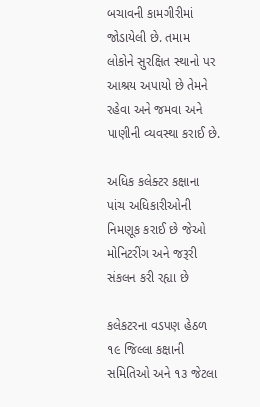બચાવની કામગીરીમાં જોડાયેલી છે. તમામ લોકોને સુરક્ષિત સ્થાનો પર આશ્રય અપાયો છે તેમને રહેવા અને જમવા અને પાણીની વ્યવસ્થા કરાઈ છે.

અધિક કલેક્ટર કક્ષાના પાંચ અધિકારીઓની નિમણૂક કરાઈ છે જેઓ મોનિટરીંગ અને જરૂરી સંકલન કરી રહ્યા છે

કલેકટરના વડપણ હેઠળ ૧૯ જિલ્લા કક્ષાની સમિતિઓ અને ૧૩ જેટલા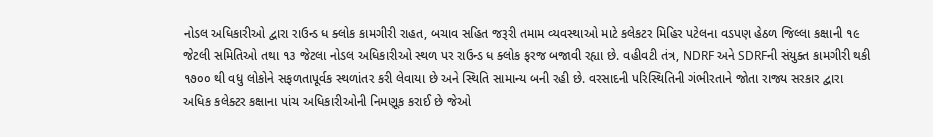નોડલ અધિકારીઓ દ્વારા રાઉન્ડ ધ ક્લોક કામગીરી રાહત, બચાવ સહિત જરૂરી તમામ વ્યવસ્થાઓ માટે કલેકટર મિહિર પટેલના વડપણ હેઠળ જિલ્લા કક્ષાની ૧૯ જેટલી સમિતિઓ તથા ૧૩ જેટલા નોડલ અધિકારીઓ સ્થળ પર રાઉન્ડ ધ ક્લોક ફરજ બજાવી રહ્યા છે. વહીવટી તંત્ર, NDRF અને SDRFની સંયુક્ત કામગીરી થકી ૧૭૦૦ થી વધુ લોકોને સફળતાપૂર્વક સ્થળાંતર કરી લેવાયા છે અને સ્થિતિ સામાન્ય બની રહી છે. વરસાદની પરિસ્થિતિની ગંભીરતાને જોતા રાજ્ય સરકાર દ્વારા અધિક કલેક્ટર કક્ષાના પાંચ અધિકારીઓની નિમણૂક કરાઈ છે જેઓ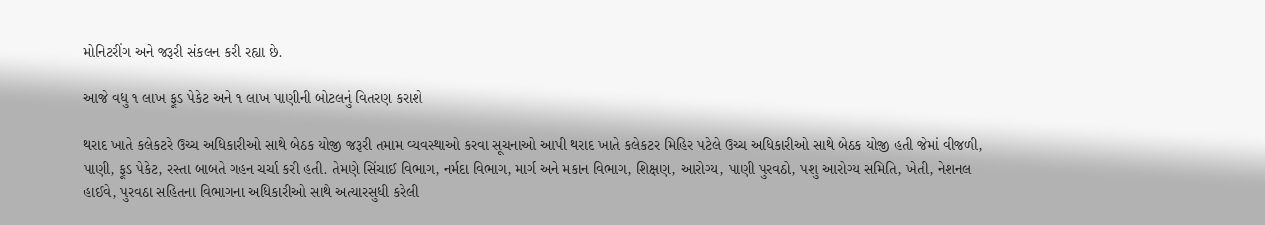મોનિટરીંગ અને જરૂરી સંકલન કરી રહ્યા છે.

આજે વધુ ૧ લાખ ફૂડ પેકેટ અને ૧ લાખ પાણીની બોટલનું વિતરણ કરાશે

થરાદ ખાતે કલેકટરે ઉચ્ચ અધિકારીઓ સાથે બેઠક યોજી જરૂરી તમામ વ્યવસ્થાઓ કરવા સૂચનાઓ આપી થરાદ ખાતે કલેકટર મિહિર પટેલે ઉચ્ચ અધિકારીઓ સાથે બેઠક યોજી હતી જેમાં વીજળી, પાણી, ફૂડ પેકેટ, રસ્તા બાબતે ગહન ચર્ચા કરી હતી. તેમણે સિંચાઈ વિભાગ, નર્મદા વિભાગ, માર્ગ અને મકાન વિભાગ, શિક્ષણ, આરોગ્ય, પાણી પુરવઠો, પશુ આરોગ્ય સમિતિ, ખેતી, નેશનલ હાઈવે, પુરવઠા સહિતના વિભાગના અધિકારીઓ સાથે અત્યારસુધી કરેલી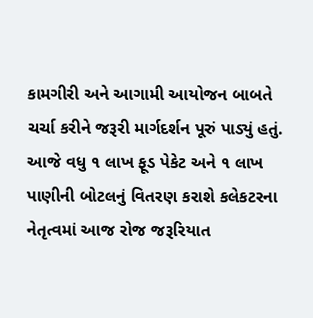કામગીરી અને આગામી આયોજન બાબતે ચર્ચા કરીને જરૂરી માર્ગદર્શન પૂરું પાડ્યું હતું. આજે વધુ ૧ લાખ ફૂડ પેકેટ અને ૧ લાખ પાણીની બોટલનું વિતરણ કરાશે કલેકટરના નેતૃત્વમાં આજ રોજ જરૂરિયાત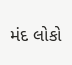મંદ લોકો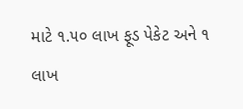માટે ૧.૫૦ લાખ ફૂડ પેકેટ અને ૧ લાખ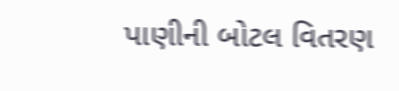પાણીની બોટલ વિતરણ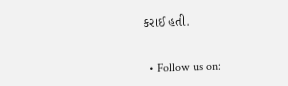કરાઈ હતી.


  • Follow us on: